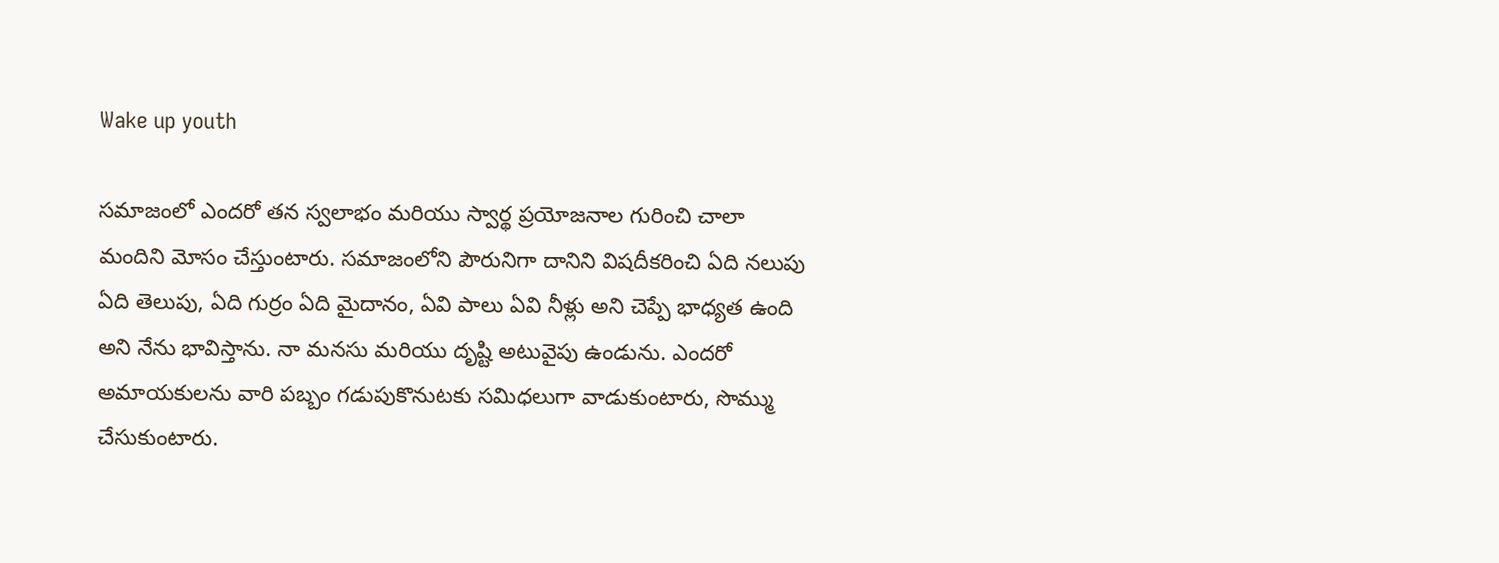Wake up youth

సమాజంలో ఎందరో తన స్వలాభం మరియు స్వార్థ ప్రయోజనాల గురించి చాలా మందిని మోసం చేస్తుంటారు. సమాజంలోని పౌరునిగా దానిని విషదీకరించి ఏది నలుపు ఏది తెలుపు, ఏది గుర్రం ఏది మైదానం, ఏవి పాలు ఏవి నీళ్లు అని చెప్పే భాధ్యత ఉంది అని నేను భావిస్తాను. నా మనసు మరియు దృష్టి అటువైపు ఉండును. ఎందరో అమాయకులను వారి పబ్బం గడుపుకొనుటకు సమిధలుగా వాడుకుంటారు, సొమ్ము చేసుకుంటారు.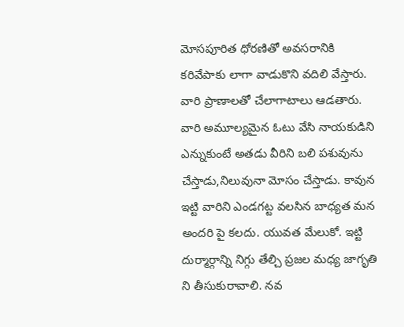మోసపూరిత ధోరణితో అవసరానికి కరివేపాకు లాగా వాడుకొని వదిలి వేస్తారు. వారి ప్రాణాలతో చేలాగాటాలు ఆడతారు. వారి అమూల్యమైన ఓటు వేసి నాయకుడిని ఎన్నుకుంటే అతడు వీరిని బలి పశువును చేస్తాడు,నిలువునా మోసం చేస్తాడు. కావున ఇట్టి వారిని ఎండగట్ట వలసిన బాధ్యత మన అందరి పై కలదు. యువత మేలుకో. ఇట్టి దుర్మార్గాన్ని నిగ్గు తేల్చి ప్రజల మధ్య జాగృతి ని తీసుకురావాలి. నవ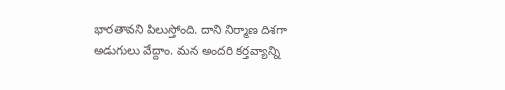భారతావని పిలుస్తోంది. దాని నిర్మాణ దిశగా అడుగులు వేద్దాం. మన అందరి కర్తవ్యాన్ని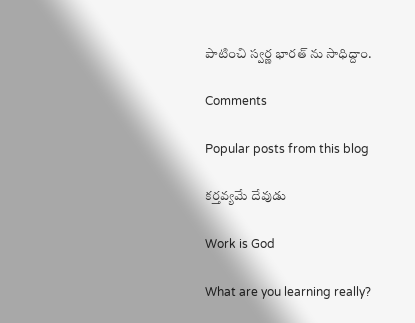పాటించి స్వర్ణ భారత్ ను సాధిద్దాం.

Comments

Popular posts from this blog

కర్తవ్యమే దేవుడు

Work is God

What are you learning really?